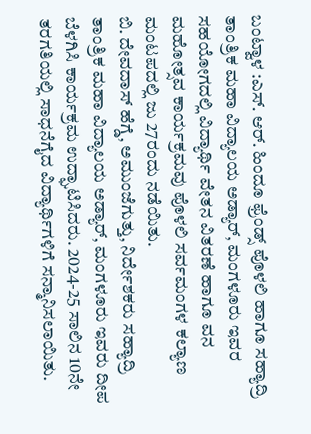ಬಂಟ್ವಾಳ :ಎಸ್. ಆರ್. ಹಿಂದೂ ಫ್ರೆಂಡ್ಸ್ ಪೊಳಲಿ ಹಾಗೂ ಸಹ್ಯಾದ್ರಿ ತಾಂತ್ರಿಕ ಮಹಾ ವಿದ್ಯಾಲಯ ಅಡ್ಯಾರ್, ಮಂಗಳೂರು ಇವರ ಸಹಯೋಗದಲ್ಲಿ ವಿದ್ಯಾರ್ಥಿ ವೇತನ ವಿತರಣೆ ಹಾಗೂ ವನ ಮಹೋತ್ಸವ ಕಾರ್ಯಕ್ರಮವು ಪೊಳಲಿ ಸರ್ವಮಂಗಳ ಕಲ್ಯಾಣ ಮಂಟಪದಲ್ಲಿ ಜು 27ರಂದು ನಡೆಯಿತು.
ಬಿ. ದೇವದಾಸ್ ಹೆಗ್ಡೆ, ಅಮುಂಜೆಗುತ್ತು, ನಿರ್ದೇಶಕರು ಸಹ್ಯಾದ್ರಿ ತಾಂತ್ರಿಕ ಮಹಾ ವಿದ್ಯಾಲಯ ಅಡ್ಯಾರ್, ಮಂಗಳೂರು ಇವರು ದೀಪ ಬೆಳಗಿಸಿ ಕಾರ್ಯಕ್ರಮ ಉದ್ಘಾಟಿಸಿದರು. 2024-25 ಸಾಲಿನ 10ನೇ ತರಗತಿಯಲ್ಲಿ ಸಾಧನೆಗೈದ ವಿದ್ಯಾರ್ಥಿಗಳಿಗೆ ಸನ್ಮಾನಿಸಲಾಯಿತು.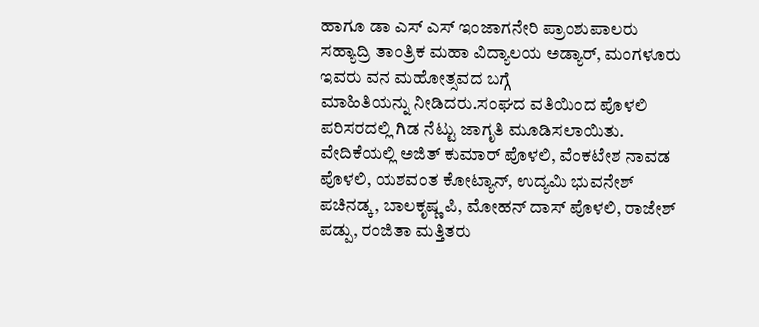ಹಾಗೂ ಡಾ ಎಸ್ ಎಸ್ ಇಂಜಾಗನೇರಿ ಪ್ರಾಂಶುಪಾಲರು ಸಹ್ಯಾದ್ರಿ ತಾಂತ್ರಿಕ ಮಹಾ ವಿದ್ಯಾಲಯ ಅಡ್ಯಾರ್, ಮಂಗಳೂರು ಇವರು ವನ ಮಹೋತ್ಸವದ ಬಗ್ಗೆ
ಮಾಹಿತಿಯನ್ನು ನೀಡಿದರು.ಸಂಘದ ವತಿಯಿಂದ ಪೊಳಲಿ ಪರಿಸರದಲ್ಲಿ ಗಿಡ ನೆಟ್ಟು ಜಾಗೃತಿ ಮೂಡಿಸಲಾಯಿತು.
ವೇದಿಕೆಯಲ್ಲಿ ಅಜಿತ್ ಕುಮಾರ್ ಪೊಳಲಿ, ವೆಂಕಟೇಶ ನಾವಡ ಪೊಳಲಿ, ಯಶವಂತ ಕೋಟ್ಯಾನ್, ಉದ್ಯಮಿ ಭುವನೇಶ್ ಪಚಿನಡ್ಕ, ಬಾಲಕೃಷ್ಣ ಪಿ, ಮೋಹನ್ ದಾಸ್ ಪೊಳಲಿ, ರಾಜೇಶ್ ಪಡ್ಪು, ರಂಜಿತಾ ಮತ್ತಿತರು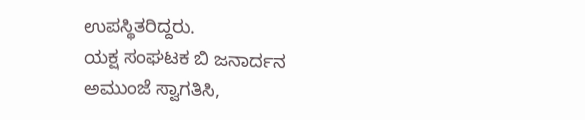ಉಪಸ್ಥಿತರಿದ್ದರು.
ಯಕ್ಷ ಸಂಘಟಕ ಬಿ ಜನಾರ್ದನ ಅಮುಂಜೆ ಸ್ವಾಗತಿಸಿ,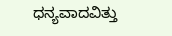ಧನ್ಯವಾದವಿತ್ತು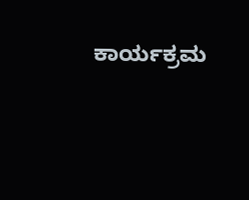ಕಾರ್ಯಕ್ರಮ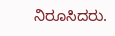ನಿರೂಸಿದರು.